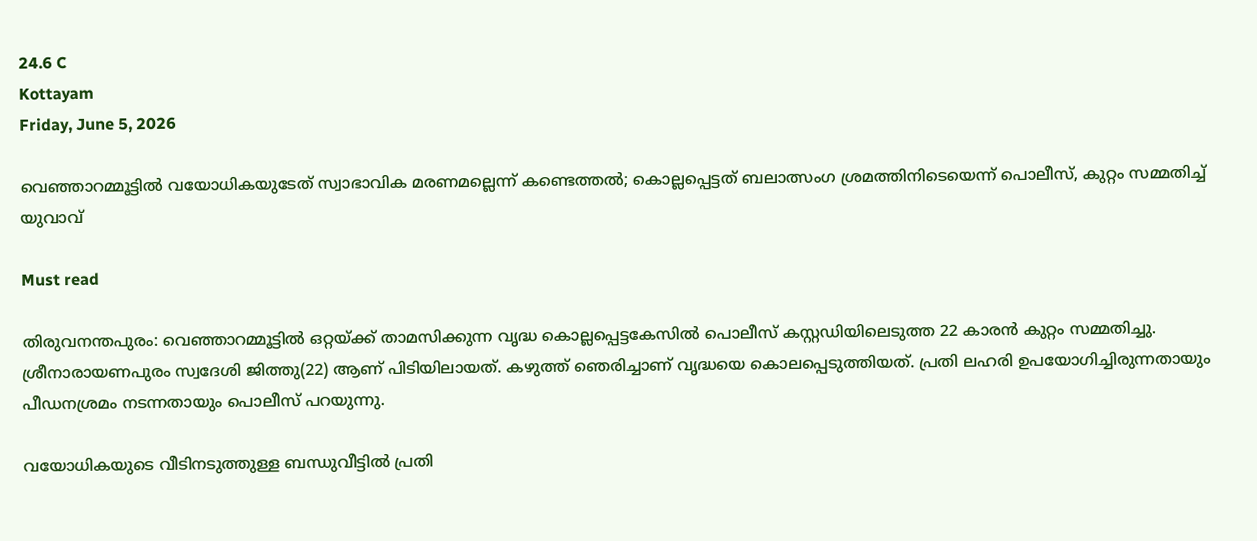24.6 C
Kottayam
Friday, June 5, 2026

വെഞ്ഞാറമ്മൂട്ടിൽ വയോധികയുടേത് സ്വാഭാവിക മരണമല്ലെന്ന് കണ്ടെത്തൽ; കൊല്ലപ്പെട്ടത് ബലാത്സംഗ ശ്രമത്തിനിടെയെന്ന് പൊലീസ്, കുറ്റം സമ്മതിച്ച് യുവാവ്

Must read

തിരുവനന്തപുരം: വെഞ്ഞാറമ്മൂട്ടിൽ ഒറ്റയ്‌ക്ക് താമസിക്കുന്ന വൃദ്ധ കൊല്ലപ്പെട്ടകേസിൽ പൊലീസ് കസ്റ്റഡിയിലെടുത്ത 22 കാരൻ കുറ്റം സമ്മതിച്ചു. ശ്രീനാരായണപുരം സ്വദേശി ജിത്തു(22) ആണ് പിടിയിലായത്. കഴുത്ത് ഞെരിച്ചാണ് വൃദ്ധയെ കൊലപ്പെടുത്തിയത്. പ്രതി ലഹരി ഉപയോഗിച്ചിരുന്നതായും പീഡനശ്രമം നടന്നതായും പൊലീസ് പറയുന്നു.

വയോധികയുടെ വീടിനടുത്തുള്ള ബന്ധുവീട്ടിൽ പ്രതി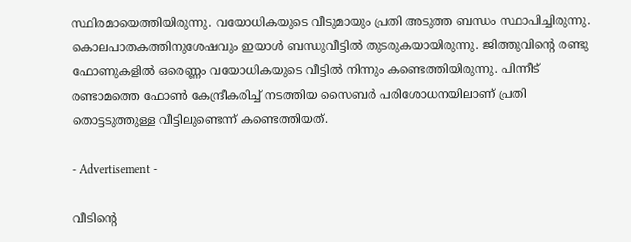സ്ഥിരമായെത്തിയിരുന്നു. വയോധികയുടെ വീടുമായും പ്രതി അടുത്ത ബന്ധം സ്ഥാപിച്ചിരുന്നു. കൊലപാതകത്തിനുശേഷവും ഇയാൾ ബന്ധുവീട്ടിൽ തുടരുകയായിരുന്നു. ജിത്തുവിന്റെ രണ്ടു ഫോണുകളിൽ ഒരെണ്ണം വയോധികയുടെ വീട്ടിൽ നിന്നും കണ്ടെത്തിയിരുന്നു. പിന്നീട് രണ്ടാമത്തെ ഫോൺ കേന്ദ്രീകരിച്ച് നടത്തിയ സൈബർ പരിശോധനയിലാണ് പ്രതി തൊട്ടടുത്തുള്ള വീട്ടിലുണ്ടെന്ന് കണ്ടെത്തിയത്.

- Advertisement -

വീടിന്റെ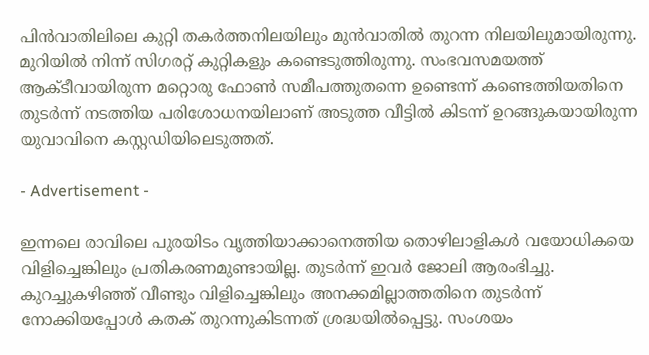പിൻവാതിലിലെ കുറ്റി തകർത്തനിലയിലും മുൻവാതിൽ തുറന്ന നിലയിലുമായിരുന്നു. മുറിയിൽ നിന്ന് സിഗരറ്റ് കുറ്റികളും കണ്ടെടുത്തിരുന്നു. സംഭവസമയത്ത് ആക്‌ടീവായിരുന്ന മറ്റൊരു ഫോൺ സമീപത്തുതന്നെ ഉണ്ടെന്ന് കണ്ടെത്തിയതിനെ തുടർന്ന് നടത്തിയ പരിശോധനയിലാണ് അടുത്ത വീട്ടിൽ കിടന്ന് ഉറങ്ങുകയായിരുന്ന യുവാവിനെ കസ്റ്റഡിയിലെടുത്തത്.

- Advertisement -

ഇന്നലെ രാവിലെ പുരയിടം വൃത്തിയാക്കാനെത്തിയ തൊഴിലാളികൾ വയോധികയെ വിളിച്ചെങ്കിലും പ്രതികരണമുണ്ടായില്ല. തുടർന്ന് ഇവർ ജോലി ആരംഭിച്ചു. കുറച്ചുകഴിഞ്ഞ് വീണ്ടും വിളിച്ചെങ്കിലും അനക്കമില്ലാത്തതിനെ തുടർന്ന് നോക്കിയപ്പോൾ കതക് തുറന്നുകിടന്നത് ശ്രദ്ധയിൽപ്പെട്ടു. സംശയം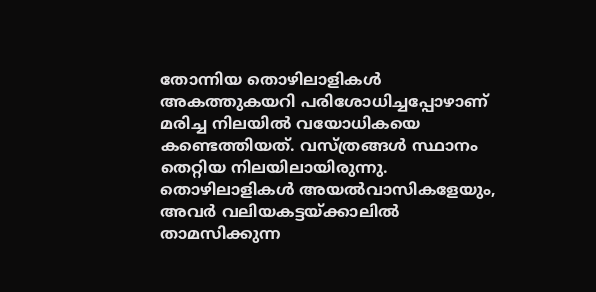തോന്നിയ തൊഴിലാളികൾ അകത്തുകയറി പരിശോധിച്ചപ്പോഴാണ് മരിച്ച നിലയിൽ വയോധികയെ കണ്ടെത്തിയത്. വസ്ത്രങ്ങൾ സ്ഥാനം തെറ്റിയ നിലയിലായിരുന്നു. തൊഴിലാളികൾ അയൽവാസികളേയും, അവർ വലിയകട്ടയ്ക്കാലിൽ താമസിക്കുന്ന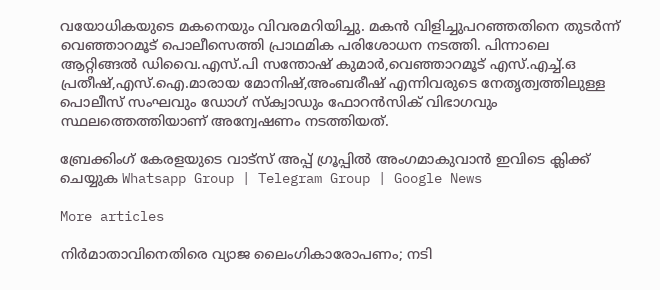വയോധികയുടെ മകനെയും വിവരമറിയിച്ചു. മകൻ വിളിച്ചുപറഞ്ഞതിനെ തുടർന്ന് വെഞ്ഞാറമൂട് പൊലീസെത്തി പ്രാഥമിക പരിശോധന നടത്തി. പിന്നാലെ ആറ്റിങ്ങൽ ഡിവൈ.എസ്.പി സന്തോഷ് കുമാർ,വെഞ്ഞാറമൂട് എസ്.എച്ച്.ഒ പ്രതീഷ്,എസ്.ഐ.മാരായ മോനിഷ്,അംബരീഷ് എന്നിവരുടെ നേതൃത്വത്തിലുള്ള പൊലീസ് സംഘവും ഡോഗ് സ്‌ക്വാഡും ഫോറൻസിക് വിഭാഗവും സ്ഥലത്തെത്തിയാണ് അന്വേഷണം നടത്തിയത്.

ബ്രേക്കിംഗ് കേരളയുടെ വാട്സ് അപ്പ് ഗ്രൂപ്പിൽ അംഗമാകുവാൻ ഇവിടെ ക്ലിക്ക് ചെയ്യുക Whatsapp Group | Telegram Group | Google News

More articles

നിർമാതാവിനെതിരെ വ്യാജ ലൈംഗികാരോപണം; നടി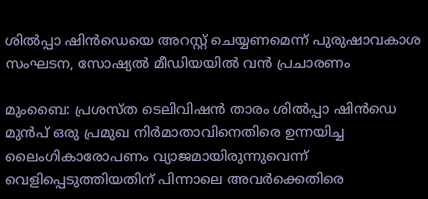ശിൽപ്പാ ഷിൻഡെയെ അറസ്റ്റ് ചെയ്യണമെന്ന് പുരുഷാവകാശ സംഘടന, സോഷ്യൽ മീഡിയയിൽ വൻ പ്രചാരണം

മുംബൈ: പ്രശസ്ത ടെലിവിഷൻ താരം ശിൽപ്പാ ഷിൻഡെ മുൻപ് ഒരു പ്രമുഖ നിർമാതാവിനെതിരെ ഉന്നയിച്ച ലൈംഗികാരോപണം വ്യാജമായിരുന്നുവെന്ന് വെളിപ്പെടുത്തിയതിന് പിന്നാലെ അവർക്കെതിരെ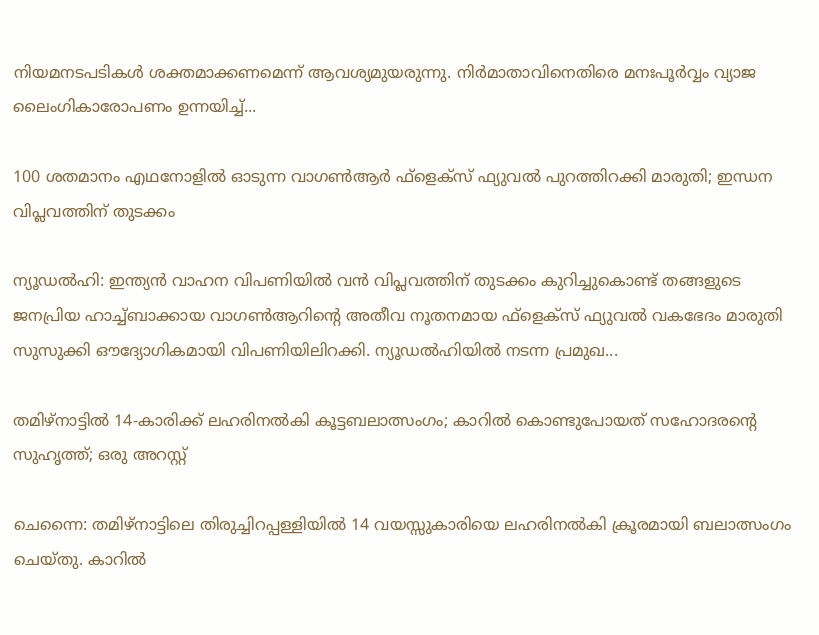നിയമനടപടികൾ ശക്തമാക്കണമെന്ന് ആവശ്യമുയരുന്നു. നിർമാതാവിനെതിരെ മനഃപൂർവ്വം വ്യാജ ലൈംഗികാരോപണം ഉന്നയിച്ച്...

100 ശതമാനം എഥനോളിൽ ഓടുന്ന വാഗൺആർ ഫ്ളെക്സ് ഫ്യുവൽ പുറത്തിറക്കി മാരുതി; ഇന്ധന വിപ്ലവത്തിന് തുടക്കം

ന്യൂഡൽഹി: ഇന്ത്യൻ വാഹന വിപണിയിൽ വൻ വിപ്ലവത്തിന് തുടക്കം കുറിച്ചുകൊണ്ട് തങ്ങളുടെ ജനപ്രിയ ഹാച്ച്ബാക്കായ വാഗൺആറിന്റെ അതീവ നൂതനമായ ഫ്‌ളെക്‌സ് ഫ്യുവൽ വകഭേദം മാരുതി സുസുക്കി ഔദ്യോഗികമായി വിപണിയിലിറക്കി. ന്യൂഡൽഹിയിൽ നടന്ന പ്രമുഖ...

തമിഴ്നാട്ടിൽ 14-കാരിക്ക് ലഹരിനൽകി കൂട്ടബലാത്സംഗം; കാറിൽ കൊണ്ടുപോയത് സഹോദരന്റെ സുഹൃത്ത്; ഒരു അറസ്റ്റ്

ചെന്നൈ: തമിഴ്നാട്ടിലെ തിരുച്ചിറപ്പള്ളിയിൽ 14 വയസ്സുകാരിയെ ലഹരിനൽകി ക്രൂരമായി ബലാത്സംഗം ചെയ്തു. കാറിൽ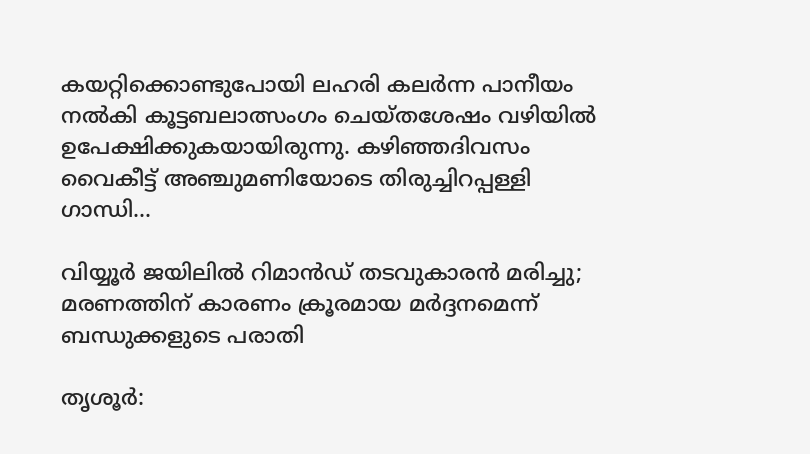കയറ്റിക്കൊണ്ടുപോയി ലഹരി കലർന്ന പാനീയം നൽകി കൂട്ടബലാത്സംഗം ചെയ്തശേഷം വഴിയിൽ ഉപേക്ഷിക്കുകയായിരുന്നു. കഴിഞ്ഞദിവസം വൈകീട്ട് അഞ്ചുമണിയോടെ തിരുച്ചിറപ്പള്ളി ഗാന്ധി...

വിയ്യൂർ ജയിലിൽ റിമാൻഡ് തടവുകാരൻ മരിച്ചു; മരണത്തിന് കാരണം ക്രൂരമായ മർദ്ദനമെന്ന് ബന്ധുക്കളുടെ പരാതി

തൃശൂർ: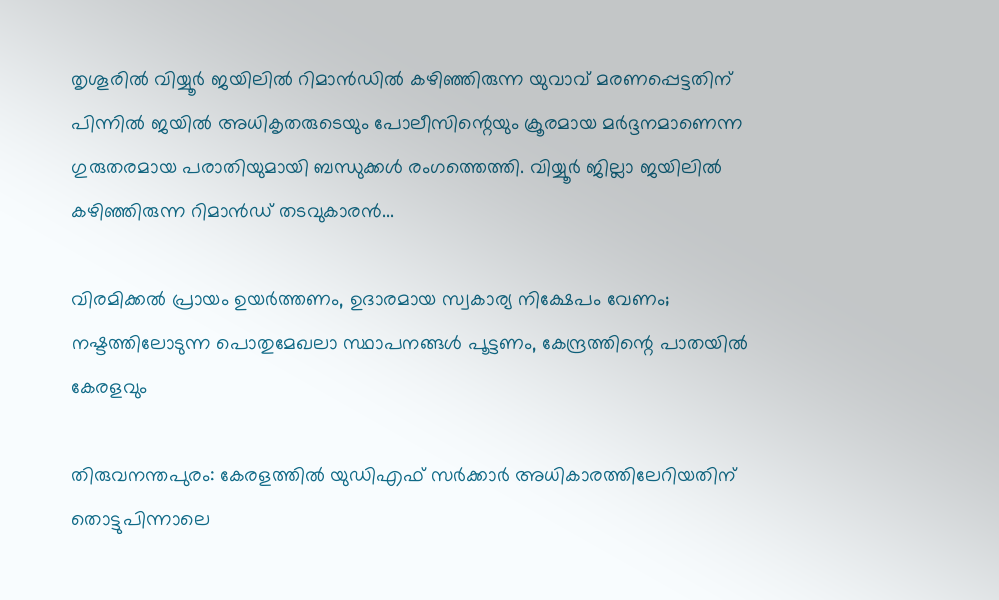തൃശൂരിൽ വിയ്യൂർ ജയിലിൽ റിമാൻഡിൽ കഴിഞ്ഞിരുന്ന യുവാവ് മരണപ്പെട്ടതിന് പിന്നിൽ ജയിൽ അധികൃതരുടെയും പോലീസിന്റെയും ക്രൂരമായ മർദ്ദനമാണെന്ന ഗുരുതരമായ പരാതിയുമായി ബന്ധുക്കൾ രംഗത്തെത്തി. വിയ്യൂർ ജില്ലാ ജയിലിൽ കഴിഞ്ഞിരുന്ന റിമാൻഡ് തടവുകാരൻ...

വിരമിക്കൽ പ്രായം ഉയർത്തണം, ഉദാരമായ സ്വകാര്യ നിക്ഷേപം വേണം; നഷ്ടത്തിലോടുന്ന പൊതുമേഖലാ സ്ഥാപനങ്ങള്‍ പൂട്ടണം, കേന്ദ്രത്തിന്റെ പാതയില്‍ കേരളവും

തിരുവനന്തപുരം: കേരളത്തിൽ യുഡിഎഫ് സർക്കാർ അധികാരത്തിലേറിയതിന് തൊട്ടുപിന്നാലെ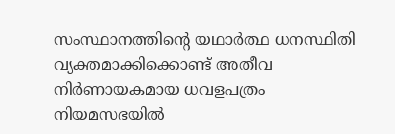സംസ്ഥാനത്തിന്റെ യഥാർത്ഥ ധനസ്ഥിതി വ്യക്തമാക്കിക്കൊണ്ട് അതീവ നിർണായകമായ ധവളപത്രം നിയമസഭയിൽ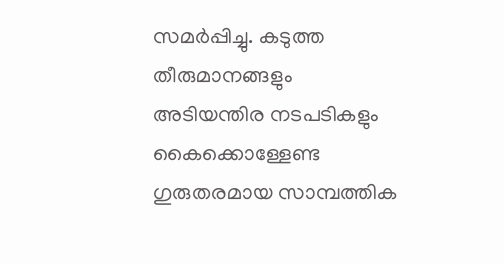സമർപ്പിച്ചു. കടുത്ത തീരുമാനങ്ങളും അടിയന്തിര നടപടികളും കൈക്കൊള്ളേണ്ട ഗുരുതരമായ സാമ്പത്തിക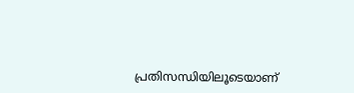പ്രതിസന്ധിയിലൂടെയാണ്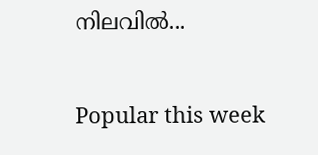നിലവിൽ...

Popular this week